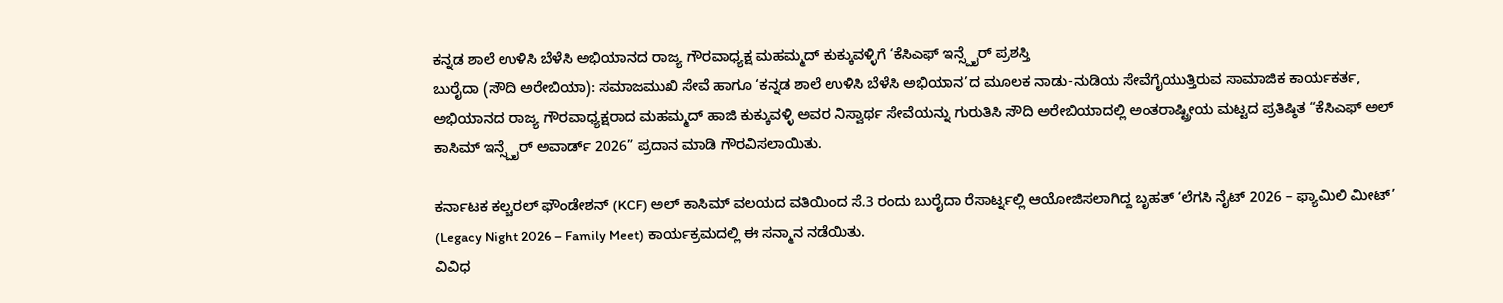ಕನ್ನಡ ಶಾಲೆ ಉಳಿಸಿ ಬೆಳೆಸಿ ಅಭಿಯಾನದ ರಾಜ್ಯ ಗೌರವಾಧ್ಯಕ್ಷ ಮಹಮ್ಮದ್ ಕುಕ್ಕುವಳ್ಳಿಗೆ ‘ಕೆಸಿಎಫ್ ಇನ್ಸ್ಪೈರ್ ಪ್ರಶಸ್ತಿ
ಬುರೈದಾ (ಸೌದಿ ಅರೇಬಿಯಾ): ಸಮಾಜಮುಖಿ ಸೇವೆ ಹಾಗೂ ‘ಕನ್ನಡ ಶಾಲೆ ಉಳಿಸಿ ಬೆಳೆಸಿ ಅಭಿಯಾನ’ದ ಮೂಲಕ ನಾಡು-ನುಡಿಯ ಸೇವೆಗೈಯುತ್ತಿರುವ ಸಾಮಾಜಿಕ ಕಾರ್ಯಕರ್ತ, ಅಭಿಯಾನದ ರಾಜ್ಯ ಗೌರವಾಧ್ಯಕ್ಷರಾದ ಮಹಮ್ಮದ್ ಹಾಜಿ ಕುಕ್ಕುವಳ್ಳಿ ಅವರ ನಿಸ್ವಾರ್ಥ ಸೇವೆಯನ್ನು ಗುರುತಿಸಿ ಸೌದಿ ಅರೇಬಿಯಾದಲ್ಲಿ ಅಂತರಾಷ್ಟ್ರೀಯ ಮಟ್ಟದ ಪ್ರತಿಷ್ಠಿತ “ಕೆಸಿಎಫ್ ಅಲ್ ಕಾಸಿಮ್ ಇನ್ಸ್ಪೈರ್ ಅವಾರ್ಡ್ 2026” ಪ್ರದಾನ ಮಾಡಿ ಗೌರವಿಸಲಾಯಿತು.

ಕರ್ನಾಟಕ ಕಲ್ಚರಲ್ ಫೌಂಡೇಶನ್ (KCF) ಅಲ್ ಕಾಸಿಮ್ ವಲಯದ ವತಿಯಿಂದ ಸೆ.3 ರಂದು ಬುರೈದಾ ರೆಸಾರ್ಟ್ನಲ್ಲಿ ಆಯೋಜಿಸಲಾಗಿದ್ದ ಬೃಹತ್ ‘ಲೆಗಸಿ ನೈಟ್ 2026 – ಫ್ಯಾಮಿಲಿ ಮೀಟ್’ (Legacy Night 2026 – Family Meet) ಕಾರ್ಯಕ್ರಮದಲ್ಲಿ ಈ ಸನ್ಮಾನ ನಡೆಯಿತು.
ವಿವಿಧ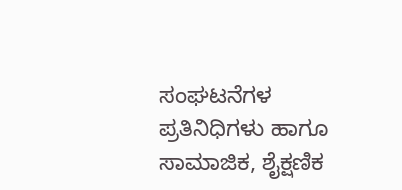ಸಂಘಟನೆಗಳ ಪ್ರತಿನಿಧಿಗಳು ಹಾಗೂ ಸಾಮಾಜಿಕ, ಶೈಕ್ಷಣಿಕ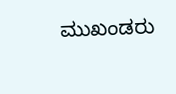ಮುಖಂಡರು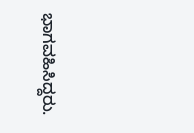ಭಾಗವಹಿಸಿದ್ದರು.